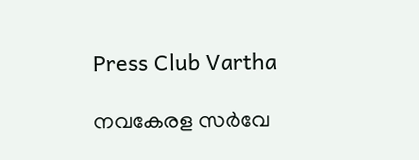Press Club Vartha

നവകേരള സര്‍വേ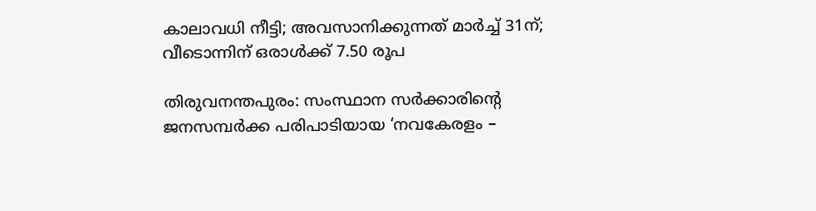കാലാവധി നീട്ടി; അവസാനിക്കുന്നത് മാര്‍ച്ച് 31ന്; വീടൊന്നിന് ഒരാള്‍ക്ക് 7.50 രൂപ

തിരുവനന്തപുരം: സംസ്ഥാന സര്‍ക്കാരിന്റെ ജനസമ്പര്‍ക്ക പരിപാടിയായ ‘നവകേരളം –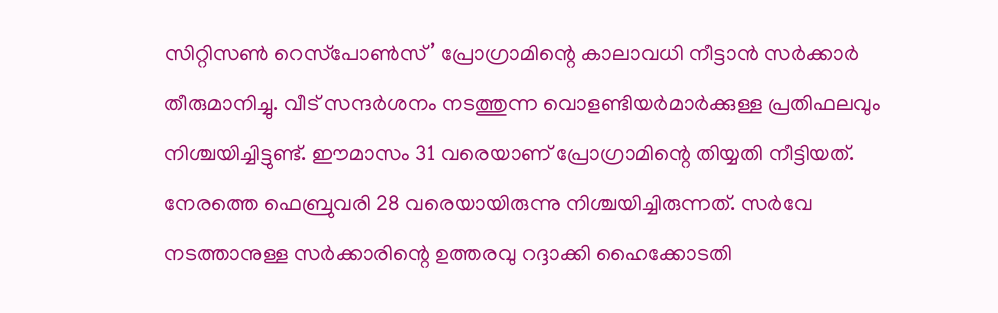സിറ്റിസണ്‍ റെസ്‌പോണ്‍സ്’ പ്രോഗ്രാമിന്റെ കാലാവധി നീട്ടാന്‍ സര്‍ക്കാര്‍ തീരുമാനിച്ചു. വീട് സന്ദര്‍ശനം നടത്തുന്ന വൊളണ്ടിയര്‍മാര്‍ക്കുള്ള പ്രതിഫലവും നിശ്ചയിച്ചിട്ടുണ്ട്. ഈമാസം 31 വരെയാണ് പ്രോഗ്രാമിന്റെ തിയ്യതി നീട്ടിയത്. നേരത്തെ ഫെബ്രുവരി 28 വരെയായിരുന്നു നിശ്ചയിച്ചിരുന്നത്. സര്‍വേ നടത്താനുള്ള സര്‍ക്കാരിന്റെ ഉത്തരവു റദ്ദാക്കി ഹൈക്കോടതി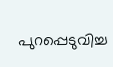പുറപ്പെടുവിച്ച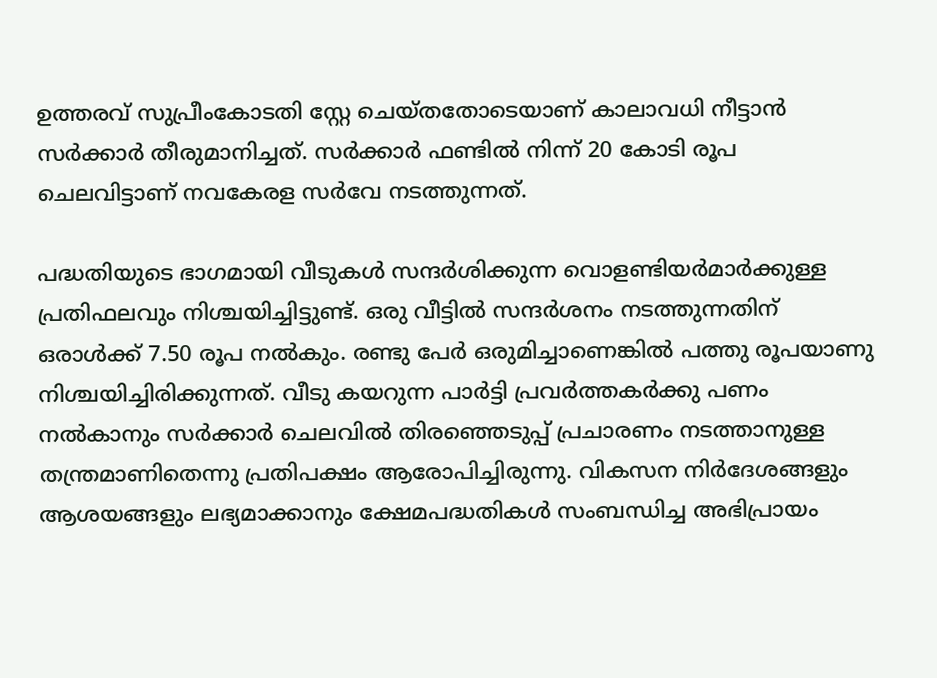ഉത്തരവ് സുപ്രീംകോടതി സ്റ്റേ ചെയ്തതോടെയാണ് കാലാവധി നീട്ടാന്‍ സര്‍ക്കാര്‍ തീരുമാനിച്ചത്. സര്‍ക്കാര്‍ ഫണ്ടില്‍ നിന്ന് 20 കോടി രൂപ ചെലവിട്ടാണ് നവകേരള സര്‍വേ നടത്തുന്നത്.

പദ്ധതിയുടെ ഭാഗമായി വീടുകള്‍ സന്ദര്‍ശിക്കുന്ന വൊളണ്ടിയര്‍മാര്‍ക്കുള്ള പ്രതിഫലവും നിശ്ചയിച്ചിട്ടുണ്ട്. ഒരു വീട്ടില്‍ സന്ദര്‍ശനം നടത്തുന്നതിന് ഒരാള്‍ക്ക് 7.50 രൂപ നല്‍കും. രണ്ടു പേര്‍ ഒരുമിച്ചാണെങ്കില്‍ പത്തു രൂപയാണു നിശ്ചയിച്ചിരിക്കുന്നത്. വീടു കയറുന്ന പാര്‍ട്ടി പ്രവര്‍ത്തകര്‍ക്കു പണം നല്‍കാനും സര്‍ക്കാര്‍ ചെലവില്‍ തിരഞ്ഞെടുപ്പ് പ്രചാരണം നടത്താനുള്ള തന്ത്രമാണിതെന്നു പ്രതിപക്ഷം ആരോപിച്ചിരുന്നു. വികസന നിര്‍ദേശങ്ങളും ആശയങ്ങളും ലഭ്യമാക്കാനും ക്ഷേമപദ്ധതികള്‍ സംബന്ധിച്ച അഭിപ്രായം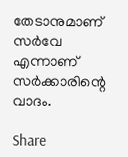തേടാനുമാണ് സര്‍വേ എന്നാണ് സര്‍ക്കാരിന്റെ വാദം.

Share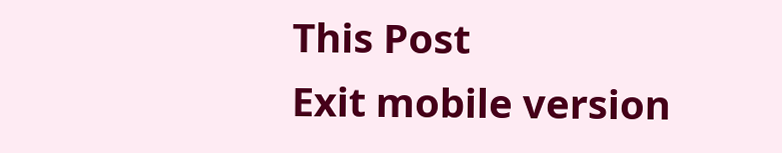This Post
Exit mobile version